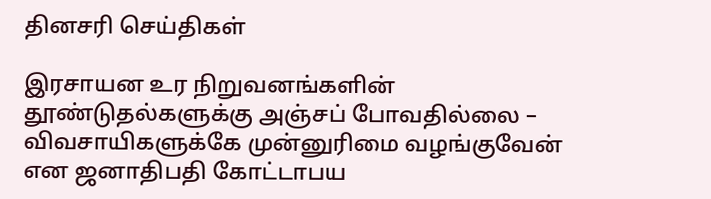தினசரி செய்திகள்

இரசாயன உர நிறுவனங்களின் தூண்டுதல்களுக்கு அஞ்சப் போவதில்லை – விவசாயிகளுக்கே முன்னுரிமை வழங்குவேன் என ஜனாதிபதி கோட்டாபய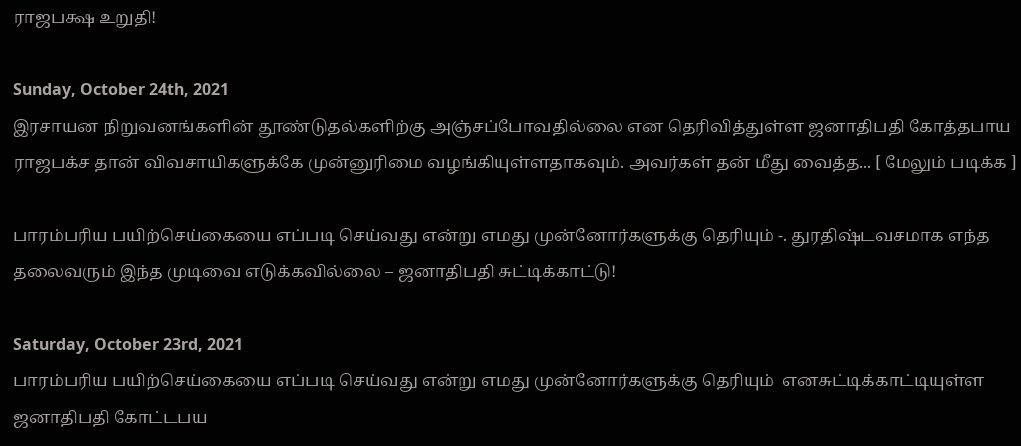ராஜபக்ஷ உறுதி!

Sunday, October 24th, 2021
இரசாயன நிறுவனங்களின் தூண்டுதல்களிற்கு அஞ்சப்போவதில்லை என தெரிவித்துள்ள ஜனாதிபதி கோத்தபாய ராஜபக்ச தான் விவசாயிகளுக்கே முன்னுரிமை வழங்கியுள்ளதாகவும். அவர்கள் தன் மீது வைத்த... [ மேலும் படிக்க ]

பாரம்பரிய பயிற்செய்கையை எப்படி செய்வது என்று எமது முன்னோர்களுக்கு தெரியும் -. துரதிஷ்டவசமாக எந்த தலைவரும் இந்த முடிவை எடுக்கவில்லை – ஜனாதிபதி சுட்டிக்காட்டு!

Saturday, October 23rd, 2021
பாரம்பரிய பயிற்செய்கையை எப்படி செய்வது என்று எமது முன்னோர்களுக்கு தெரியும்  எனசுட்டிக்காட்டியுள்ள ஜனாதிபதி கோட்டபய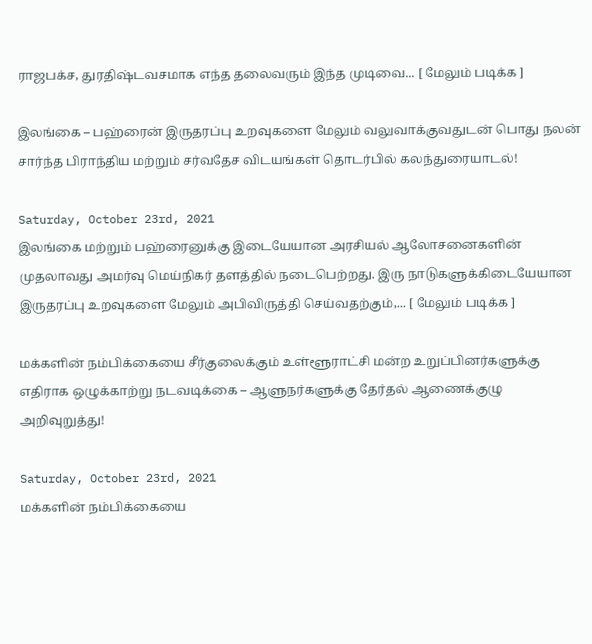ராஜபக்ச, துரதிஷ்டவசமாக எந்த தலைவரும் இந்த முடிவை... [ மேலும் படிக்க ]

இலங்கை – பஹ்ரைன் இருதரப்பு உறவுகளை மேலும் வலுவாக்குவதுடன் பொது நலன் சார்ந்த பிராந்திய மற்றும் சர்வதேச விடயங்கள் தொடர்பில் கலந்துரையாடல்!

Saturday, October 23rd, 2021
இலங்கை மற்றும் பஹ்ரைனுக்கு இடையேயான அரசியல் ஆலோசனைகளின் முதலாவது அமர்வு மெய்நிகர் தளத்தில் நடைபெற்றது. இரு நாடுகளுக்கிடையேயான இருதரப்பு உறவுகளை மேலும் அபிவிருத்தி செய்வதற்கும்,... [ மேலும் படிக்க ]

மக்களின் நம்பிக்கையை சீர்குலைக்கும் உள்ளூராட்சி மன்ற உறுப்பினர்களுக்கு எதிராக ஒழுக்காற்று நடவடிக்கை – ஆளுநர்களுக்கு தேர்தல் ஆணைக்குழு அறிவுறுத்து!

Saturday, October 23rd, 2021
மக்களின் நம்பிக்கையை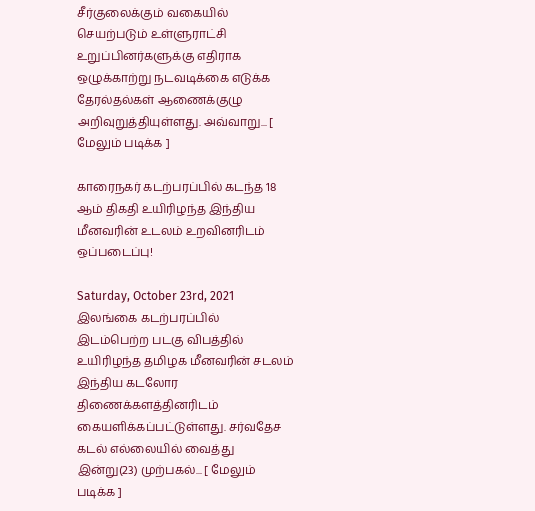சீர்குலைக்கும் வகையில் செயற்படும் உள்ளுராட்சி உறுப்பினர்களுக்கு எதிராக ஒழுக்காற்று நடவடிக்கை எடுக்க தேரல்தல்கள் ஆணைக்குழு அறிவுறுத்தியுள்ளது. அவ்வாறு... [ மேலும் படிக்க ]

காரைநகர் கடற்பரப்பில் கடந்த 18 ஆம் திகதி உயிரிழந்த இந்திய மீனவரின் உடலம் உறவினரிடம் ஒப்படைப்பு!

Saturday, October 23rd, 2021
இலங்கை கடற்பரப்பில் இடம்பெற்ற படகு விபத்தில் உயிரிழந்த தமிழக மீனவரின் சடலம் இந்திய கடலோர திணைக்களத்தினரிடம் கையளிக்கப்பட்டுள்ளது. சர்வதேச கடல் எல்லையில் வைத்து இன்று(23) முற்பகல்... [ மேலும் படிக்க ]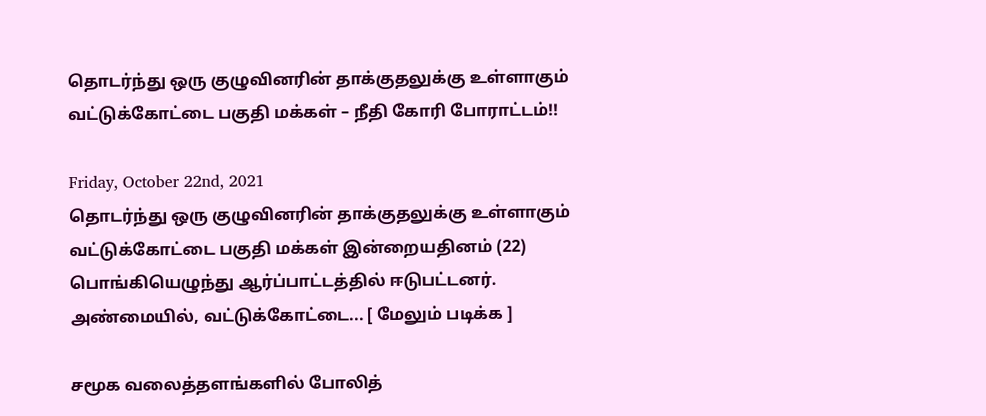தொடர்ந்து ஒரு குழுவினரின் தாக்குதலுக்கு உள்ளாகும் வட்டுக்கோட்டை பகுதி மக்கள் – நீதி கோரி போராட்டம்!!

Friday, October 22nd, 2021
தொடர்ந்து ஒரு குழுவினரின் தாக்குதலுக்கு உள்ளாகும் வட்டுக்கோட்டை பகுதி மக்கள் இன்றையதினம் (22) பொங்கியெழுந்து ஆர்ப்பாட்டத்தில் ஈடுபட்டனர். அண்மையில், வட்டுக்கோட்டை... [ மேலும் படிக்க ]

சமூக வலைத்தளங்களில் போலித்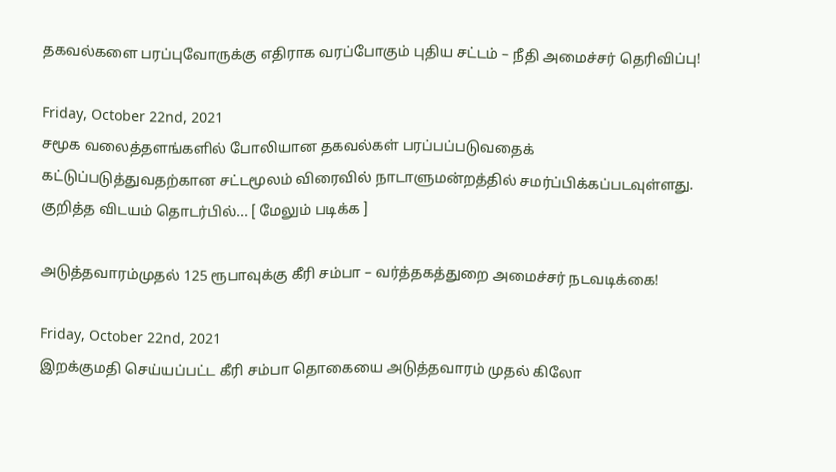தகவல்களை பரப்புவோருக்கு எதிராக வரப்போகும் புதிய சட்டம் – நீதி அமைச்சர் தெரிவிப்பு!

Friday, October 22nd, 2021
சமூக வலைத்தளங்களில் போலியான தகவல்கள் பரப்பப்படுவதைக் கட்டுப்படுத்துவதற்கான சட்டமூலம் விரைவில் நாடாளுமன்றத்தில் சமர்ப்பிக்கப்படவுள்ளது.   குறித்த விடயம் தொடர்பில்... [ மேலும் படிக்க ]

அடுத்தவாரம்முதல் 125 ரூபாவுக்கு கீரி சம்பா – வர்த்தகத்துறை அமைச்சர் நடவடிக்கை!

Friday, October 22nd, 2021
இறக்குமதி செய்யப்பட்ட கீரி சம்பா தொகையை அடுத்தவாரம் முதல் கிலோ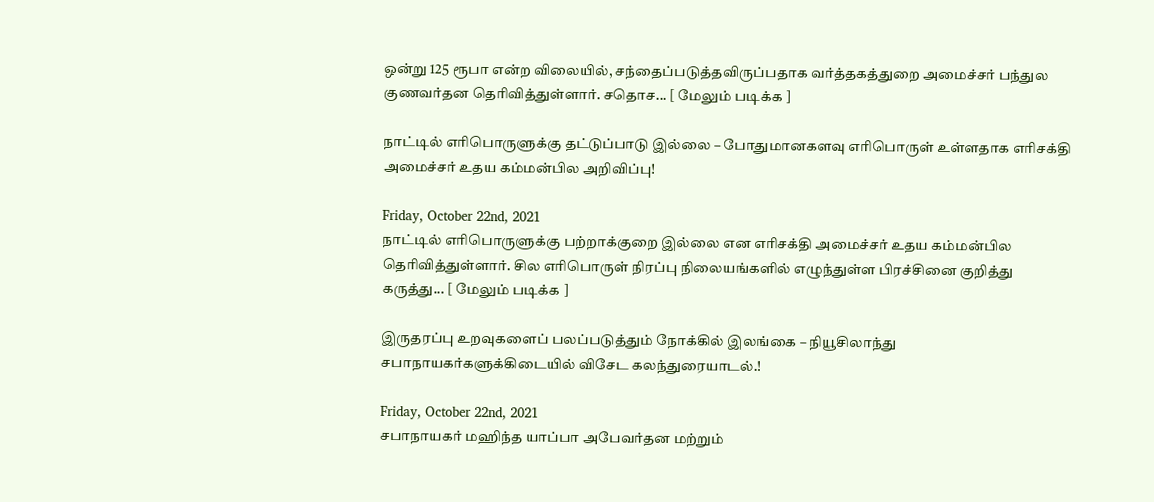ஒன்று 125 ரூபா என்ற விலையில், சந்தைப்படுத்தவிருப்பதாக வர்த்தகத்துறை அமைச்சர் பந்துல குணவர்தன தெரிவித்துள்ளார். சதொச... [ மேலும் படிக்க ]

நாட்டில் எரிபொருளுக்கு தட்டுப்பாடு இல்லை – போதுமானகளவு எரிபொருள் உள்ளதாக எரிசக்தி அமைச்சர் உதய கம்மன்பில அறிவிப்பு!

Friday, October 22nd, 2021
நாட்டில் எரிபொருளுக்கு பற்றாக்குறை இல்லை என எரிசக்தி அமைச்சர் உதய கம்மன்பில தெரிவித்துள்ளார். சில எரிபொருள் நிரப்பு நிலையங்களில் எழுந்துள்ள பிரச்சினை குறித்து கருத்து... [ மேலும் படிக்க ]

இருதரப்பு உறவுகளைப் பலப்படுத்தும் நோக்கில் இலங்கை – நியூசிலாந்து சபாநாயகர்களுக்கிடையில் விசேட கலந்துரையாடல்.!

Friday, October 22nd, 2021
சபாநாயகர் மஹிந்த யாப்பா அபேவர்தன மற்றும்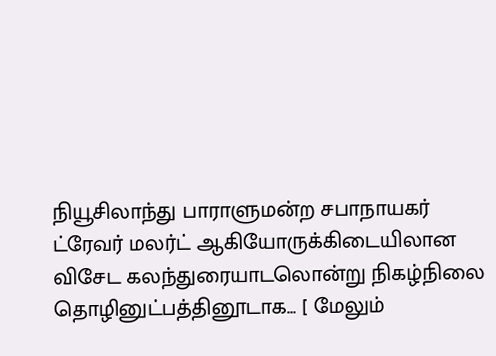நியூசிலாந்து பாராளுமன்ற சபாநாயகர் ட்ரேவர் மலர்ட் ஆகியோருக்கிடையிலான விசேட கலந்துரையாடலொன்று நிகழ்நிலை தொழினுட்பத்தினூடாக... [ மேலும்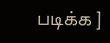படிக்க ]